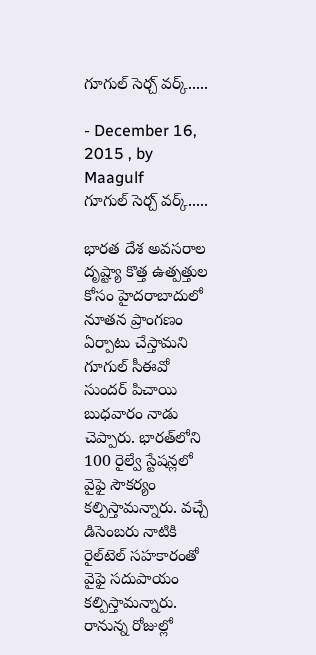గూగుల్ సెర్చ్ వర్క్.....

- December 16, 2015 , by Maagulf
గూగుల్ సెర్చ్ వర్క్.....

భారత దేశ అవసరాల దృష్ట్యా కొత్త ఉత్పత్తుల కోసం హైదరాబాదులో నూతన ప్రాంగణం ఏర్పాటు చేస్తామని గూగుల్‌ సీఈవో సుందర్ పిచాయి బుధవారం నాడు చెప్పారు. భారత్‌లోని 100 రైల్వే స్టేషన్లలో వైఫై సౌకర్యం కల్పిస్తామన్నారు. వచ్చే డిసెంబరు నాటికి రైల్‌టెల్‌ సహకారంతో వైఫై సదుపాయం కల్పిస్తామన్నారు. రానున్న రోజుల్లో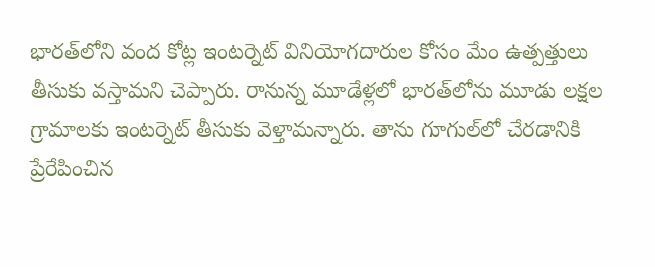భారత్‌లోని వంద కోట్ల ఇంటర్నెట్ వినియోగదారుల కోసం మేం ఉత్పత్తులు తీసుకు వస్తామని చెప్పారు. రానున్న మూడేళ్లలో భారత్‌లోను మూడు లక్షల గ్రామాలకు ఇంటర్నెట్ తీసుకు వెళ్తామన్నారు. తాను గూగుల్‌లో చేరడానికి ప్రేరేపించిన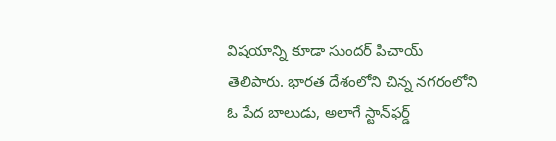విషయాన్ని కూడా సుందర్ పిచాయ్ తెలిపారు. భారత దేశంలోని చిన్న నగరంలోని ఓ పేద బాలుడు, అలాగే స్టాన్‌ఫర్డ్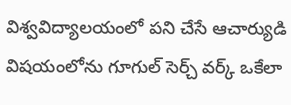విశ్వవిద్యాలయంలో పని చేసే ఆచార్యుడి విషయంలోను గూగుల్ సెర్చ్ వర్క్ ఒకేలా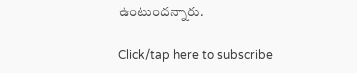ఉంటుందన్నారు.

Click/tap here to subscribe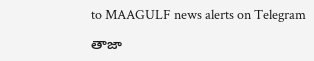to MAAGULF news alerts on Telegram

తాజా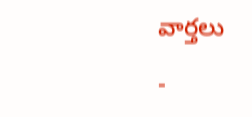వార్తలు

-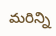మరిన్ని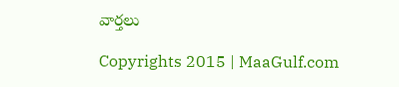వార్తలు

Copyrights 2015 | MaaGulf.com